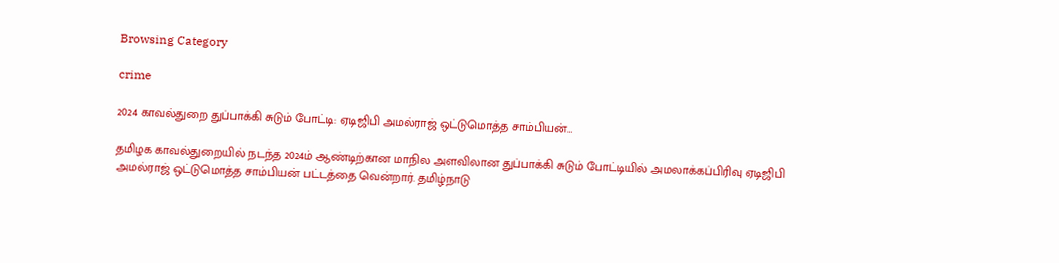Browsing Category

crime

2024 காவல்துறை துப்பாக்கி சுடும் போட்டி: ஏடிஜிபி அமல்ராஜ் ஒட்டுமொத்த சாம்பியன்…

தமிழக காவல்துறையில் நடந்த 2024ம் ஆண்டிற்கான மாநில அளவிலான துப்பாக்கி சுடும் போட்டியில் அமலாக்கப்பிரிவு ஏடிஜிபி அமல்ராஜ் ஒட்டுமொத்த சாம்பியன் பட்டத்தை வென்றார். தமிழ்நாடு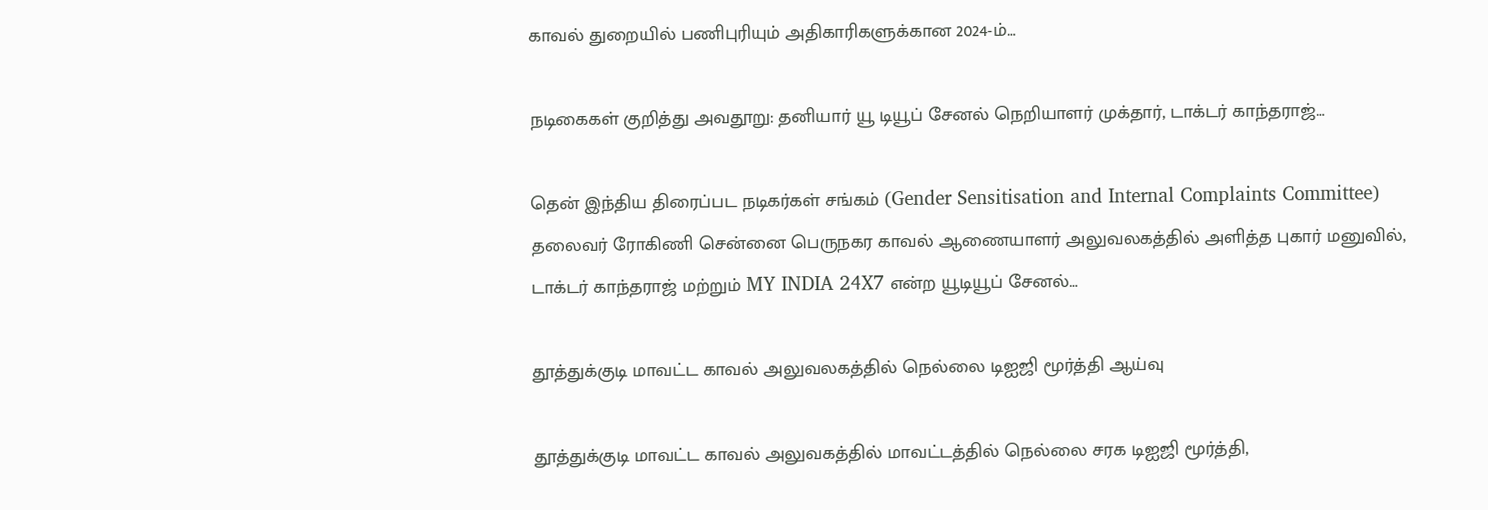காவல் துறையில் பணிபுரியும் அதிகாரிகளுக்கான 2024-ம்…

நடிகைகள் குறித்து அவதூறு: தனியார் யூ டியூப் சேனல் நெறியாளர் முக்தார், டாக்டர் காந்தராஜ்…

தென் இந்திய திரைப்பட நடிகர்கள் சங்கம் (Gender Sensitisation and Internal Complaints Committee) தலைவர் ரோகிணி சென்னை பெருநகர காவல் ஆணையாளர் அலுவலகத்தில் அளித்த புகார் மனுவில், டாக்டர் காந்தராஜ் மற்றும் MY INDIA 24X7 என்ற யூடியூப் சேனல்…

தூத்துக்குடி மாவட்ட காவல் அலுவலகத்தில் நெல்லை டிஐஜி மூர்த்தி ஆய்வு

தூத்துக்குடி மாவட்ட காவல் அலுவகத்தில் மாவட்டத்தில் நெல்லை சரக டிஐஜி மூர்த்தி,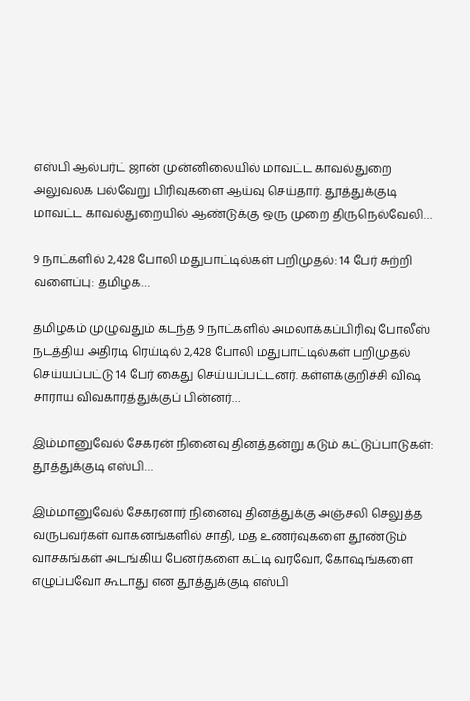எஸ்பி ஆல்பர்ட் ஜான் முன்னிலையில் மாவட்ட காவல்துறை அலுவலக பல்வேறு பிரிவுகளை ஆய்வு செய்தார். தூத்துக்குடி மாவட்ட காவல்துறையில் ஆண்டுக்கு ஒரு முறை திருநெல்வேலி…

9 நாட்களில் 2,428 போலி மதுபாட்டில்கள் பறிமுதல்: 14 பேர் சுற்றி வளைப்பு: தமிழக…

தமிழகம் முழுவதும் கடந்த 9 நாட்களில் அமலாக்கப்பிரிவு போலீஸ் நடத்திய அதிரடி ரெய்டில் 2,428 போலி மதுபாட்டில்கள் பறிமுதல் செய்யப்பட்டு 14 பேர் கைது செய்யப்பட்டனர். கள்ளக்குறிச்சி விஷ சாராய விவகாரத்துக்குப் பின்னர்…

இம்மானுவேல் சேகரன் நினைவு தினத்தன்று கடும் கட்டுப்பாடுகள்: தூத்துக்குடி எஸ்பி…

இம்மானுவேல் சேகரனார் நினைவு தினத்துக்கு அஞ்சலி செலுத்த வருபவர்கள் வாகனங்களில் சாதி, மத உணர்வுகளை தூண்டும் வாசகங்கள் அடங்கிய பேனர்களை கட்டி வரவோ, கோஷங்களை எழுப்பவோ கூடாது என தூத்துக்குடி எஸ்பி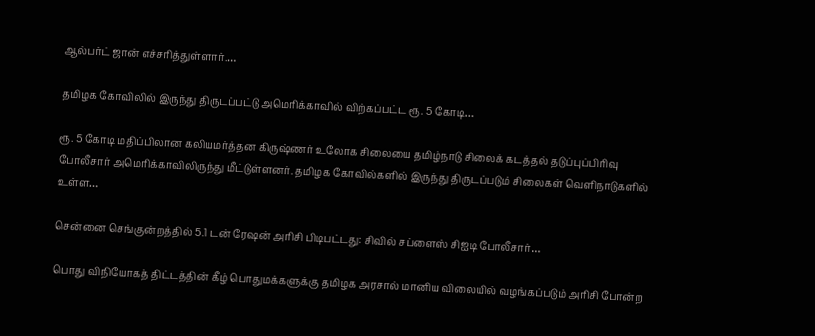ஆல்பர்ட் ஜான் எச்சரித்துள்ளார்.…

தமிழக கோவிலில் இருந்து திருடப்பட்டு அமெரிக்காவில் விற்கப்பட்ட ரூ. 5 கோடி…

ரூ. 5 கோடி மதிப்பிலான கலியமர்த்தன கிருஷ்ணர் உலோக சிலையை தமிழ்நாடு சிலைக் கடத்தல் தடுப்புப்பிரிவு போலீசார் அமெரிக்காவிலிருந்து மீட்டுள்ளனர். தமிழக கோவில்களில் இருந்து திருடப்படும் சிலைகள் வௌிநாடுகளில் உள்ள…

சென்னை செங்குன்றத்தில் 5.1 டன் ரேஷன் அரிசி பிடிபட்டது: சிவில் சப்ளைஸ் சிஐடி போலீசார்…

பொது விநியோகத் திட்டத்தின் கீழ் பொதுமக்களுக்கு தமிழக அரசால் மானிய விலையில் வழங்கப்படும் அரிசி போன்ற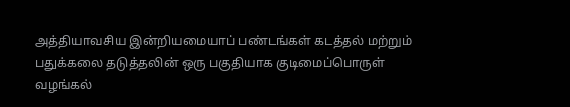அத்தியாவசிய இன்றியமையாப் பண்டங்கள் கடத்தல் மற்றும் பதுக்கலை தடுத்தலின் ஒரு பகுதியாக குடிமைப்பொருள் வழங்கல்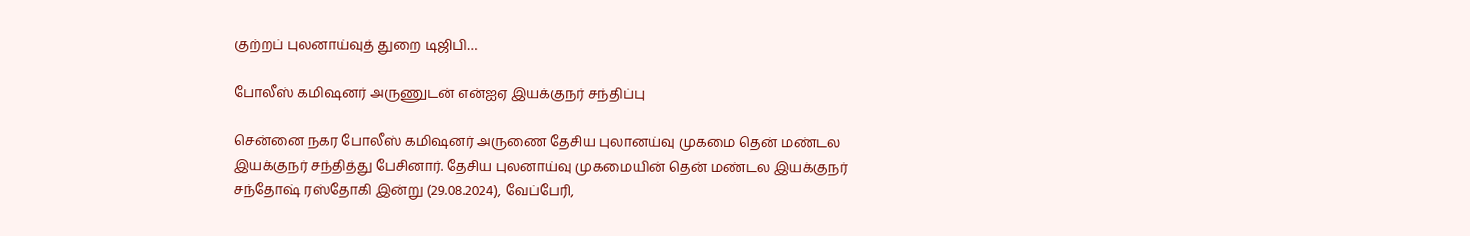குற்றப் புலனாய்வுத் துறை டிஜிபி…

போலீஸ் கமிஷனர் அருணுடன் என்ஐஏ இயக்குநர் சந்திப்பு

சென்னை நகர போலீஸ் கமிஷனர் அருணை தேசிய புலானய்வு முகமை தென் மண்டல இயக்குநர் சந்தித்து பேசினார். தேசிய புலனாய்வு முகமையின் தென் மண்டல இயக்குநர் சந்தோஷ் ரஸ்தோகி இன்று (29.08.2024), வேப்பேரி,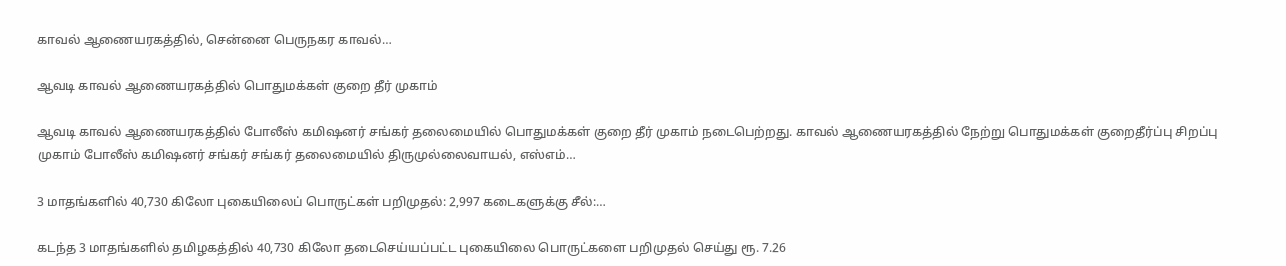காவல் ஆணையரகத்தில், சென்னை பெருநகர காவல்…

ஆவடி காவல் ஆணையரகத்தில் பொதுமக்கள் குறை தீர் முகாம்

ஆவடி காவல் ஆணையரகத்தில் போலீஸ் கமிஷனர் சங்கர் தலைமையில் பொதுமக்கள் குறை தீர் முகாம் நடைபெற்றது. காவல் ஆணையரகத்தில் நேற்று பொதுமக்கள் குறைதீர்ப்பு சிறப்பு முகாம் போலீஸ் கமிஷனர் சங்கர் சங்கர் தலைமையில் திருமுல்லைவாயல், எஸ்எம்…

3 மாதங்களில் 40,730 கிலோ புகையிலைப் பொருட்கள் பறிமுதல்: 2,997 கடைகளுக்கு சீல்:…

கடந்த 3 மாதங்களில் தமிழகத்தில் 40,730 கிலோ தடைசெய்யப்பட்ட புகையிலை பொருட்களை பறிமுதல் செய்து ரூ. 7.26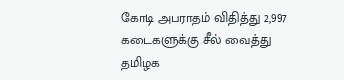கோடி அபராதம் விதித்து 2,997 கடைகளுக்கு சீல் வைத்து தமிழக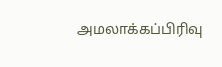அமலாக்கப்பிரிவு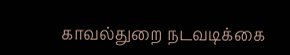காவல்துறை நடவடிக்கை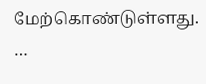மேற்கொண்டுள்ளது. …